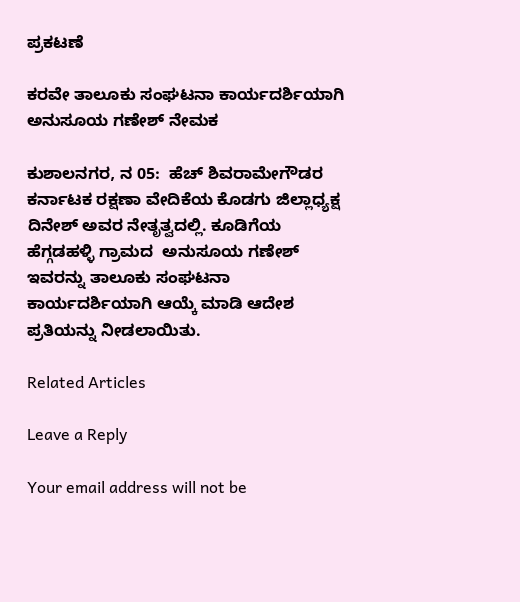ಪ್ರಕಟಣೆ

ಕರವೇ ತಾಲೂಕು ಸಂಘಟನಾ ಕಾರ್ಯದರ್ಶಿಯಾಗಿ ಅನುಸೂಯ ಗಣೇಶ್ ನೇಮಕ

ಕುಶಾಲನಗರ, ನ 05:  ಹೆಚ್ ಶಿವರಾಮೇಗೌಡರ ಕರ್ನಾಟಕ ರಕ್ಷಣಾ ವೇದಿಕೆಯ ಕೊಡಗು ಜಿಲ್ಲಾಧ್ಯಕ್ಷ ದಿನೇಶ್ ಅವರ ನೇತೃತ್ವದಲ್ಲಿ. ಕೂಡಿಗೆಯ ಹೆಗ್ಗಡಹಳ್ಳಿ ಗ್ರಾಮದ  ಅನುಸೂಯ ಗಣೇಶ್ ಇವರನ್ನು ತಾಲೂಕು ಸಂಘಟನಾ ಕಾರ್ಯದರ್ಶಿಯಾಗಿ ಆಯ್ಕೆ ಮಾಡಿ ಆದೇಶ ಪ್ರತಿಯನ್ನು ನೀಡಲಾಯಿತು.

Related Articles

Leave a Reply

Your email address will not be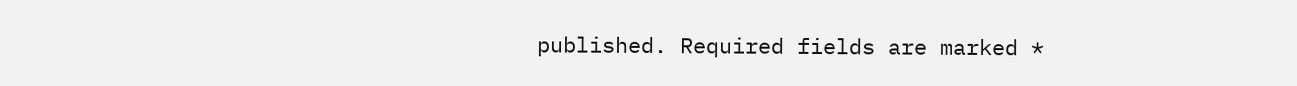published. Required fields are marked *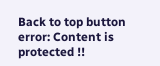Back to top button
error: Content is protected !!